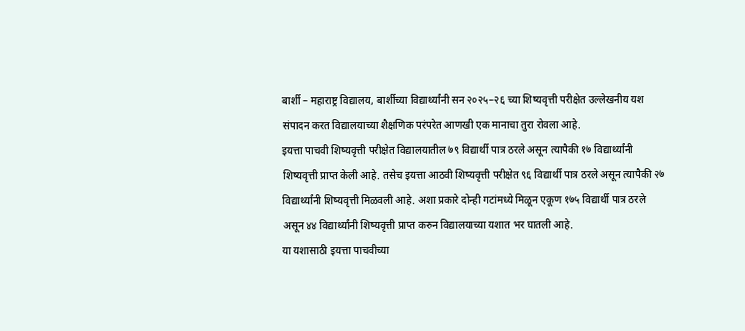बार्शी – महाराष्ट्र विद्यालय, बार्शीच्या विद्यार्थ्यांनी सन २०२५–२६ च्या शिष्यवृत्ती परीक्षेत उल्लेखनीय यश संपादन करत विद्यालयाच्या शैक्षणिक परंपरेत आणखी एक मानाचा तुरा रोवला आहे.
इयत्ता पाचवी शिष्यवृत्ती परीक्षेत विद्यालयातील ७९ विद्यार्थी पात्र ठरले असून त्यापैकी १७ विद्यार्थ्यांनी शिष्यवृत्ती प्राप्त केली आहे. तसेच इयत्ता आठवी शिष्यवृत्ती परीक्षेत ९६ विद्यार्थी पात्र ठरले असून त्यापैकी २७ विद्यार्थ्यांनी शिष्यवृत्ती मिळवली आहे. अशा प्रकारे दोन्ही गटांमध्ये मिळून एकूण १७५ विद्यार्थी पात्र ठरले असून ४४ विद्यार्थ्यांनी शिष्यवृत्ती प्राप्त करुन विद्यालयाच्या यशात भर घातली आहे.
या यशासाठी इयत्ता पाचवीच्या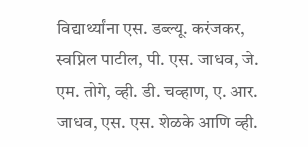विद्यार्थ्यांना एस. डब्ल्यू. करंजकर, स्वप्निल पाटील, पी. एस. जाधव, जे. एम. तोगे, व्ही. डी. चव्हाण, ए. आर. जाधव, एस. एस. शेळके आणि व्ही.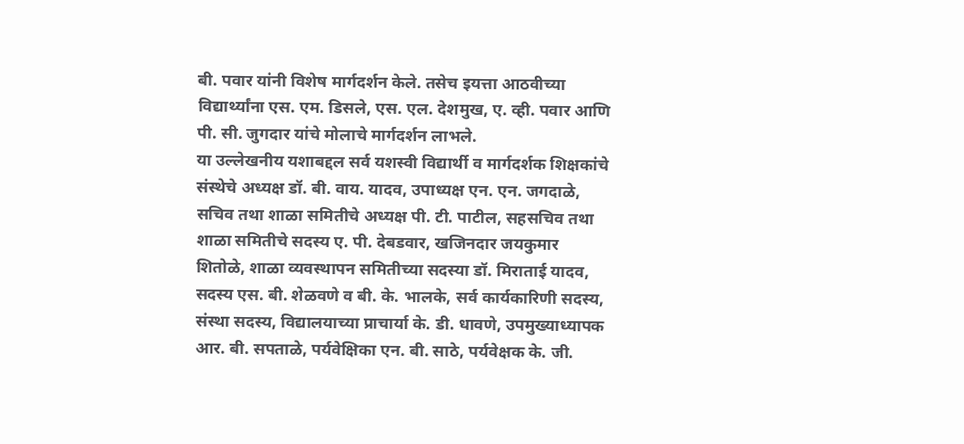बी. पवार यांनी विशेष मार्गदर्शन केले. तसेच इयत्ता आठवीच्या विद्यार्थ्यांना एस. एम. डिसले, एस. एल. देशमुख, ए. व्ही. पवार आणि पी. सी. जुगदार यांचे मोलाचे मार्गदर्शन लाभले.
या उल्लेखनीय यशाबद्दल सर्व यशस्वी विद्यार्थी व मार्गदर्शक शिक्षकांचे संस्थेचे अध्यक्ष डॉ. बी. वाय. यादव, उपाध्यक्ष एन. एन. जगदाळे, सचिव तथा शाळा समितीचे अध्यक्ष पी. टी. पाटील, सहसचिव तथा शाळा समितीचे सदस्य ए. पी. देबडवार, खजिनदार जयकुमार शितोळे, शाळा व्यवस्थापन समितीच्या सदस्या डॉ. मिराताई यादव, सदस्य एस. बी. शेळवणे व बी. के. भालके, सर्व कार्यकारिणी सदस्य, संस्था सदस्य, विद्यालयाच्या प्राचार्या के. डी. धावणे, उपमुख्याध्यापक आर. बी. सपताळे, पर्यवेक्षिका एन. बी. साठे, पर्यवेक्षक के. जी.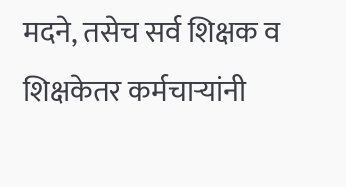मदने, तसेच सर्व शिक्षक व शिक्षकेतर कर्मचाऱ्यांनी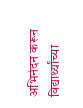अभिनंदन करून विद्यार्थ्यांच्या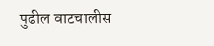पुढील वाटचालीस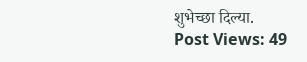शुभेच्छा दिल्या.
Post Views: 49